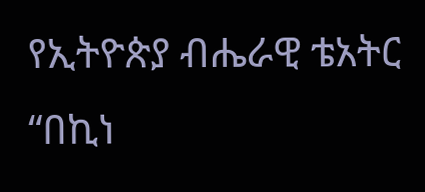የኢትዮጵያ ብሔራዊ ቴአትር “በኪነ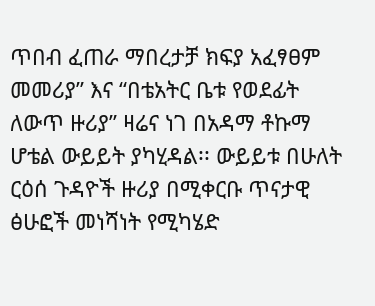ጥበብ ፈጠራ ማበረታቻ ክፍያ አፈፃፀም መመሪያ” እና “በቴአትር ቤቱ የወደፊት ለውጥ ዙሪያ” ዛሬና ነገ በአዳማ ቶኩማ ሆቴል ውይይት ያካሂዳል፡፡ ውይይቱ በሁለት ርዕሰ ጉዳዮች ዙሪያ በሚቀርቡ ጥናታዊ ፅሁፎች መነሻነት የሚካሄድ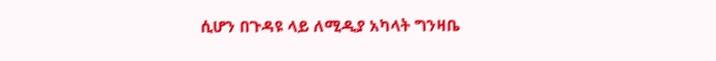ሲሆን በጉዳዩ ላይ ለሚዲያ አካላት ግንዛቤ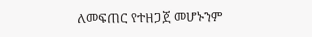ለመፍጠር የተዘጋጀ መሆኑንም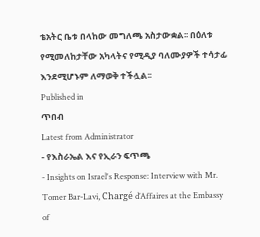ቴአትር ቤቱ በላከው መግለጫ አስታውቋል፡፡ በዕለቱ የሚመለከታቸው አካላትና የሚዲያ ባለሙያዎች ተሳታፊ እንደሚሆኑም ለማወቅ ተችሏል፡፡
Published in
ጥበብ
Latest from Administrator
- የእስራኤል እና የኢራን ፍጥጫ
- Insights on Israel's Response: Interview with Mr. Tomer Bar-Lavi, Chargé d’Affaires at the Embassy of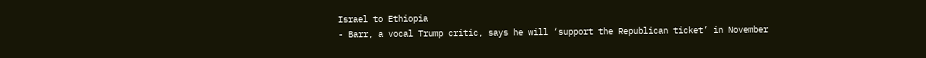Israel to Ethiopia
- Barr, a vocal Trump critic, says he will ‘support the Republican ticket’ in November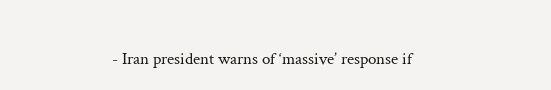- Iran president warns of ‘massive’ response if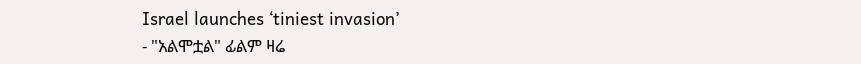Israel launches ‘tiniest invasion’
- "አልሞቷል" ፊልም ዛሬ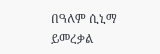በዓለም ሲኒማ ይመረቃል